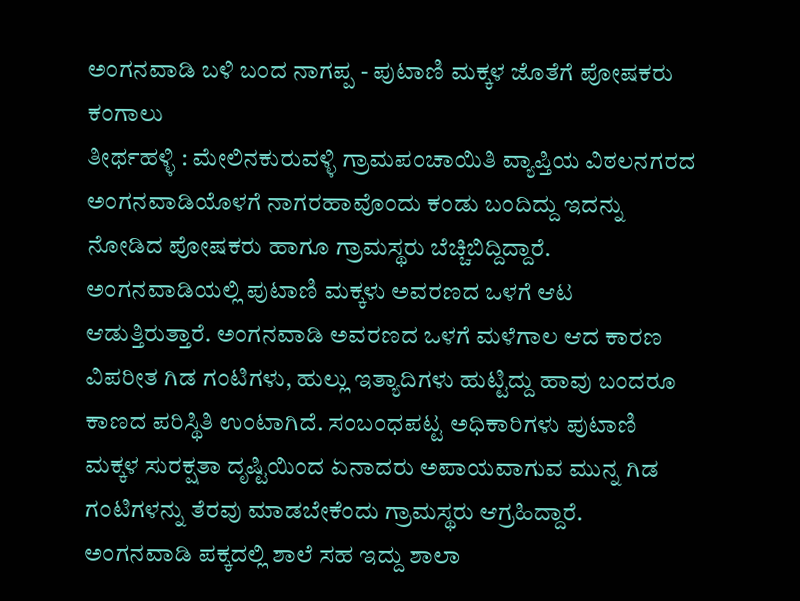ಅಂಗನವಾಡಿ ಬಳಿ ಬಂದ ನಾಗಪ್ಪ - ಪುಟಾಣಿ ಮಕ್ಕಳ ಜೊತೆಗೆ ಪೋಷಕರು ಕಂಗಾಲು
ತೀರ್ಥಹಳ್ಳಿ : ಮೇಲಿನಕುರುವಳ್ಳಿ ಗ್ರಾಮಪಂಚಾಯಿತಿ ವ್ಯಾಪ್ತಿಯ ವಿಠಲನಗರದ ಅಂಗನವಾಡಿಯೊಳಗೆ ನಾಗರಹಾವೊಂದು ಕಂಡು ಬಂದಿದ್ದು ಇದನ್ನು ನೋಡಿದ ಪೋಷಕರು ಹಾಗೂ ಗ್ರಾಮಸ್ಥರು ಬೆಚ್ಚಿಬಿದ್ದಿದ್ದಾರೆ.
ಅಂಗನವಾಡಿಯಲ್ಲಿ ಪುಟಾಣಿ ಮಕ್ಕಳು ಅವರಣದ ಒಳಗೆ ಆಟ ಆಡುತ್ತಿರುತ್ತಾರೆ. ಅಂಗನವಾಡಿ ಅವರಣದ ಒಳಗೆ ಮಳೆಗಾಲ ಆದ ಕಾರಣ ವಿಪರೀತ ಗಿಡ ಗಂಟಿಗಳು, ಹುಲ್ಲು ಇತ್ಯಾದಿಗಳು ಹುಟ್ಟಿದ್ದು ಹಾವು ಬಂದರೂ ಕಾಣದ ಪರಿಸ್ಥಿತಿ ಉಂಟಾಗಿದೆ. ಸಂಬಂಧಪಟ್ಟ ಅಧಿಕಾರಿಗಳು ಪುಟಾಣಿ ಮಕ್ಕಳ ಸುರಕ್ಷತಾ ದೃಷ್ಟಿಯಿಂದ ಏನಾದರು ಅಪಾಯವಾಗುವ ಮುನ್ನ ಗಿಡ ಗಂಟಿಗಳನ್ನು ತೆರವು ಮಾಡಬೇಕೆಂದು ಗ್ರಾಮಸ್ಥರು ಆಗ್ರಹಿದ್ದಾರೆ.
ಅಂಗನವಾಡಿ ಪಕ್ಕದಲ್ಲಿ ಶಾಲೆ ಸಹ ಇದ್ದು ಶಾಲಾ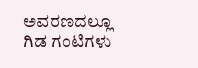ಅವರಣದಲ್ಲೂ ಗಿಡ ಗಂಟಿಗಳು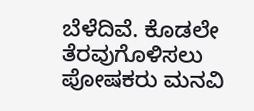ಬೆಳೆದಿವೆ. ಕೊಡಲೇ ತೆರವುಗೊಳಿಸಲು ಪೋಷಕರು ಮನವಿ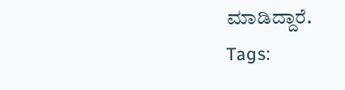ಮಾಡಿದ್ದಾರೆ.
Tags: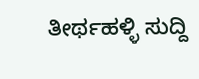ತೀರ್ಥಹಳ್ಳಿ ಸುದ್ದಿ